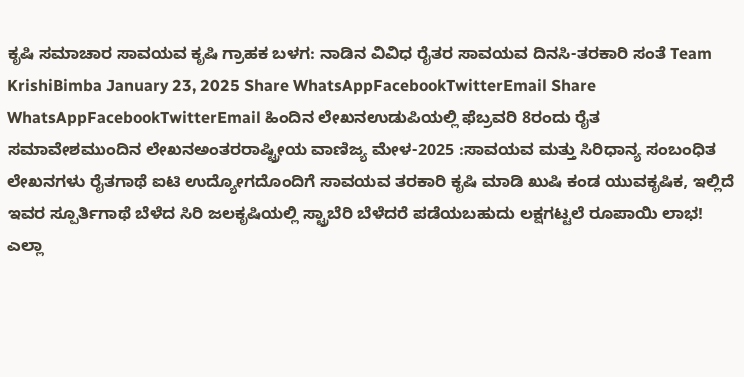ಕೃಷಿ ಸಮಾಚಾರ ಸಾವಯವ ಕೃಷಿ ಗ್ರಾಹಕ ಬಳಗ: ನಾಡಿನ ವಿವಿಧ ರೈತರ ಸಾವಯವ ದಿನಸಿ-ತರಕಾರಿ ಸಂತೆ Team KrishiBimba January 23, 2025 Share WhatsAppFacebookTwitterEmail Share WhatsAppFacebookTwitterEmail ಹಿಂದಿನ ಲೇಖನಉಡುಪಿಯಲ್ಲಿ ಫೆಬ್ರವರಿ 8ರಂದು ರೈತ ಸಮಾವೇಶಮುಂದಿನ ಲೇಖನಅಂತರರಾಷ್ಟ್ರೀಯ ವಾಣಿಜ್ಯ ಮೇಳ-2025 :ಸಾವಯವ ಮತ್ತು ಸಿರಿಧಾನ್ಯ ಸಂಬಂಧಿತ ಲೇಖನಗಳು ರೈತಗಾಥೆ ಐಟಿ ಉದ್ಯೋಗದೊಂದಿಗೆ ಸಾವಯವ ತರಕಾರಿ ಕೃಷಿ ಮಾಡಿ ಖುಷಿ ಕಂಡ ಯುವಕೃಷಿಕ, ಇಲ್ಲಿದೆ ಇವರ ಸ್ಪೂರ್ತಿಗಾಥೆ ಬೆಳೆದ ಸಿರಿ ಜಲಕೃಷಿಯಲ್ಲಿ ಸ್ಟ್ರಾಬೆರಿ ಬೆಳೆದರೆ ಪಡೆಯಬಹುದು ಲಕ್ಷಗಟ್ಟಲೆ ರೂಪಾಯಿ ಲಾಭ! ಎಲ್ಲಾ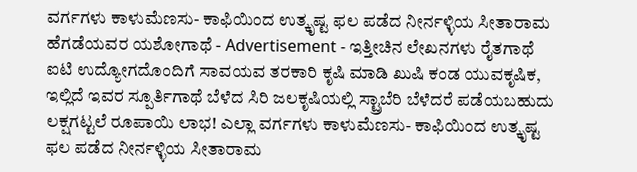ವರ್ಗಗಳು ಕಾಳುಮೆಣಸು- ಕಾಫಿಯಿಂದ ಉತ್ಕೃಷ್ಟ ಫಲ ಪಡೆದ ನೀರ್ನಳ್ಳಿಯ ಸೀತಾರಾಮ ಹೆಗಡೆಯವರ ಯಶೋಗಾಥೆ - Advertisement - ಇತ್ತೀಚಿನ ಲೇಖನಗಳು ರೈತಗಾಥೆ ಐಟಿ ಉದ್ಯೋಗದೊಂದಿಗೆ ಸಾವಯವ ತರಕಾರಿ ಕೃಷಿ ಮಾಡಿ ಖುಷಿ ಕಂಡ ಯುವಕೃಷಿಕ, ಇಲ್ಲಿದೆ ಇವರ ಸ್ಪೂರ್ತಿಗಾಥೆ ಬೆಳೆದ ಸಿರಿ ಜಲಕೃಷಿಯಲ್ಲಿ ಸ್ಟ್ರಾಬೆರಿ ಬೆಳೆದರೆ ಪಡೆಯಬಹುದು ಲಕ್ಷಗಟ್ಟಲೆ ರೂಪಾಯಿ ಲಾಭ! ಎಲ್ಲಾ ವರ್ಗಗಳು ಕಾಳುಮೆಣಸು- ಕಾಫಿಯಿಂದ ಉತ್ಕೃಷ್ಟ ಫಲ ಪಡೆದ ನೀರ್ನಳ್ಳಿಯ ಸೀತಾರಾಮ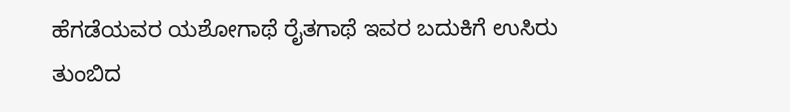ಹೆಗಡೆಯವರ ಯಶೋಗಾಥೆ ರೈತಗಾಥೆ ಇವರ ಬದುಕಿಗೆ ಉಸಿರು ತುಂಬಿದ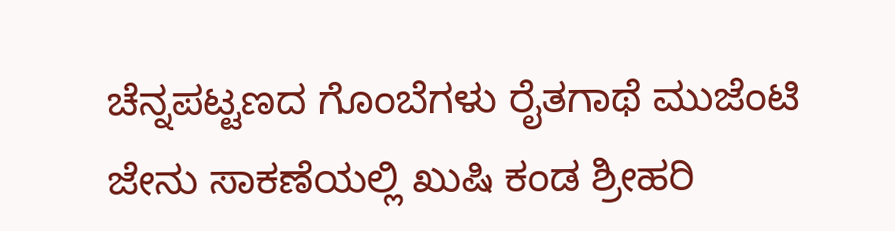ಚೆನ್ನಪಟ್ಟಣದ ಗೊಂಬೆಗಳು ರೈತಗಾಥೆ ಮುಜೆಂಟಿ ಜೇನು ಸಾಕಣೆಯಲ್ಲಿ ಖುಷಿ ಕಂಡ ಶ್ರೀಹರಿ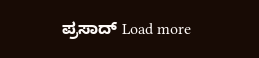ಪ್ರಸಾದ್ Load more